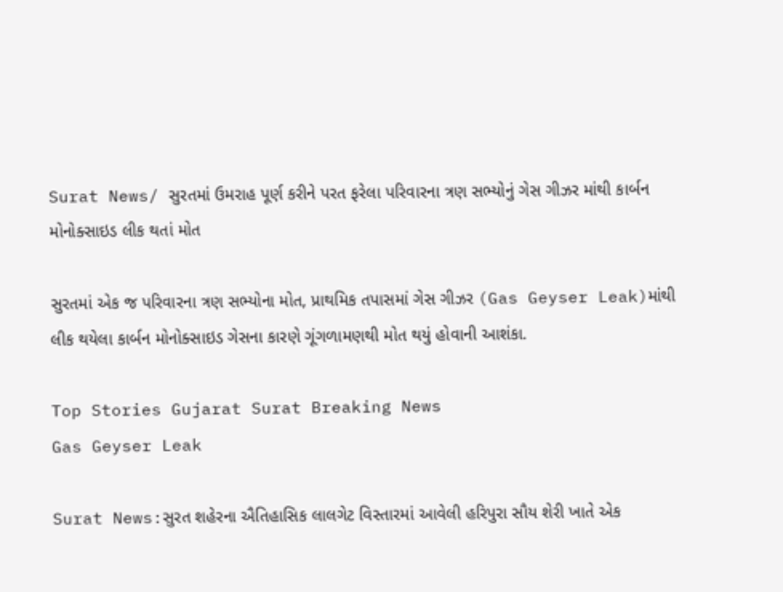Surat News/ સુરતમાં ઉમરાહ પૂર્ણ કરીને પરત ફરેલા પરિવારના ત્રણ સભ્યોનું ગેસ ગીઝર માંથી કાર્બન મોનોક્સાઇડ લીક થતાં મોત

સુરતમાં એક જ પરિવારના ત્રણ સભ્યોના મોત, પ્રાથમિક તપાસમાં ગેસ ગીઝર (Gas Geyser Leak)માંથી લીક થયેલા કાર્બન મોનોક્સાઇડ ગેસના કારણે ગૂંગળામણથી મોત થયું હોવાની આશંકા.

Top Stories Gujarat Surat Breaking News
Gas Geyser Leak

Surat News:સુરત શહેરના ઐતિહાસિક લાલગેટ વિસ્તારમાં આવેલી હરિપુરા સૌય શેરી ખાતે એક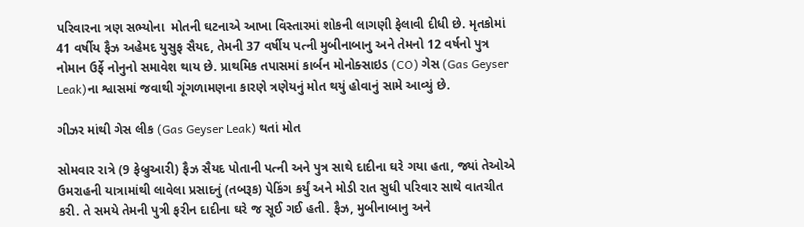પરિવારના ત્રણ સભ્યોના  મોતની ઘટનાએ આખા વિસ્તારમાં શોકની લાગણી ફેલાવી દીધી છે. મૃતકોમાં 41 વર્ષીય ફૈઝ અહેમદ યુસુફ સૈયદ, તેમની 37 વર્ષીય પત્ની મુબીનાબાનુ અને તેમનો 12 વર્ષનો પુત્ર નોમાન ઉર્ફે નોનુનો સમાવેશ થાય છે. પ્રાથમિક તપાસમાં કાર્બન મોનોક્સાઇડ (CO) ગેસ (Gas Geyser Leak)ના શ્વાસમાં જવાથી ગૂંગળામણના કારણે ત્રણેયનું મોત થયું હોવાનું સામે આવ્યું છે.

ગીઝર માંથી ગેસ લીક (Gas Geyser Leak) થતાં મોત

સોમવાર રાત્રે (9 ફેબ્રુઆરી) ફૈઝ સૈયદ પોતાની પત્ની અને પુત્ર સાથે દાદીના ઘરે ગયા હતા, જ્યાં તેઓએ ઉમરાહની યાત્રામાંથી લાવેલા પ્રસાદનું (તબરૂક) પેકિંગ કર્યું અને મોડી રાત સુધી પરિવાર સાથે વાતચીત કરી. તે સમયે તેમની પુત્રી ફરીન દાદીના ઘરે જ સૂઈ ગઈ હતી. ફૈઝ, મુબીનાબાનુ અને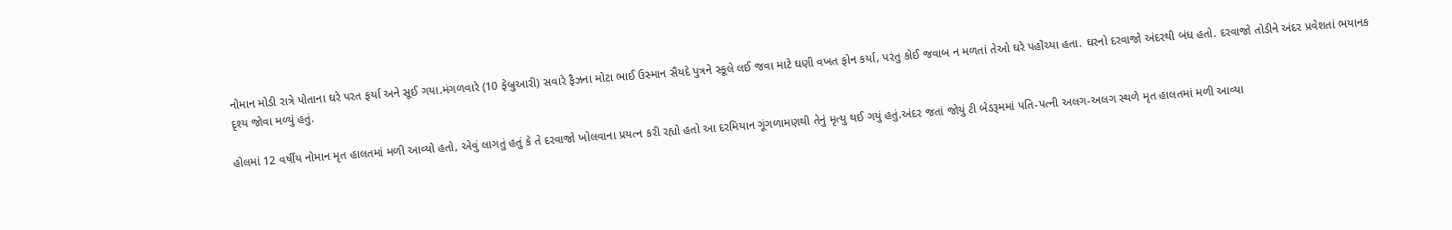નોમાન મોડી રાત્રે પોતાના ઘરે પરત ફર્યા અને સૂઈ ગયા.મંગળવારે (10 ફેબ્રુઆરી) સવારે ફૈઝના મોટા ભાઈ ઉસ્માન સૈયદે પુત્રને સ્કૂલે લઈ જવા માટે ઘણી વખત ફોન કર્યા, પરંતુ કોઈ જવાબ ન મળતાં તેઓ ઘરે પહોંચ્યા હતા. ઘરનો દરવાજો અંદરથી બંધ હતો. દરવાજો તોડીને અંદર પ્રવેશતાં ભયાનક દૃશ્ય જોવા મળ્યું હતું.

હોલમાં 12 વર્ષીય નોમાન મૃત હાલતમાં મળી આવ્યો હતો, એવું લાગતું હતું કે તે દરવાજો ખોલવાના પ્રયત્ન કરી રહ્યો હતો આ દરમિયાન ગૂંગળામણથી તેનું મૃત્યુ થઈ ગયું હતું.અંદર જતાં જોયું ટી બેડરૂમમાં પતિ-પત્ની અલગ-અલગ સ્થળે મૃત હાલતમાં મળી આવ્યા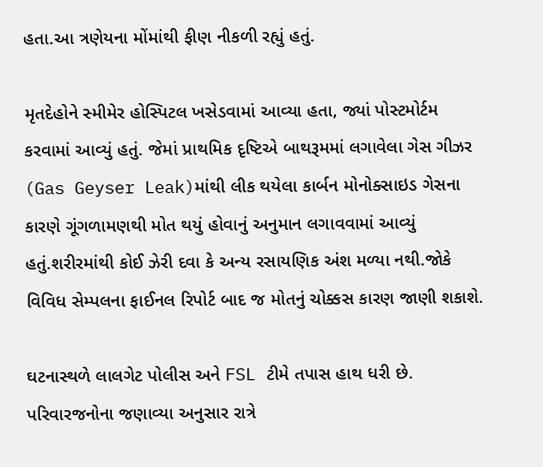હતા.આ ત્રણેયના મોંમાંથી ફીણ નીકળી રહ્યું હતું.

મૃતદેહોને સ્મીમેર હોસ્પિટલ ખસેડવામાં આવ્યા હતા, જ્યાં પોસ્ટમોર્ટમ કરવામાં આવ્યું હતું. જેમાં પ્રાથમિક દૃષ્ટિએ બાથરૂમમાં લગાવેલા ગેસ ગીઝર (Gas Geyser Leak)માંથી લીક થયેલા કાર્બન મોનોક્સાઇડ ગેસના કારણે ગૂંગળામણથી મોત થયું હોવાનું અનુમાન લગાવવામાં આવ્યું હતું.શરીરમાંથી કોઈ ઝેરી દવા કે અન્ય રસાયણિક અંશ મળ્યા નથી.જોકે વિવિધ સેમ્પલના ફાઈનલ રિપોર્ટ બાદ જ મોતનું ચોક્કસ કારણ જાણી શકાશે.

ઘટનાસ્થળે લાલગેટ પોલીસ અને FSL ટીમે તપાસ હાથ ધરી છે. પરિવારજનોના જણાવ્યા અનુસાર રાત્રે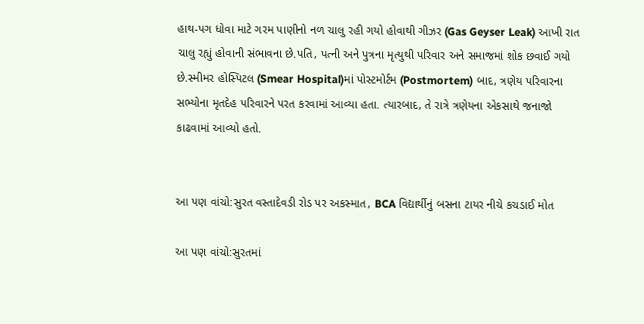હાથ-પગ ધોવા માટે ગરમ પાણીનો નળ ચાલુ રહી ગયો હોવાથી ગીઝર (Gas Geyser Leak) આખી રાત ચાલુ રહ્યું હોવાની સંભાવના છે.પતિ, પત્ની અને પુત્રના મૃત્યુથી પરિવાર અને સમાજમાં શોક છવાઈ ગયો છે.સ્મીમર હોસ્પિટલ (Smear Hospital)માં પોસ્ટમોર્ટમ (Postmortem) બાદ, ત્રણેય પરિવારના સભ્યોના મૃતદેહ પરિવારને પરત કરવામાં આવ્યા હતા. ત્યારબાદ, તે રાત્રે ત્રણેયના એકસાથે જનાજો કાઢવામાં આવ્યો હતો.


આ પણ વાંચો:સુરત વસ્તાદેવડી રોડ પર અકસ્માત, BCA વિદ્યાર્થીનું બસના ટાયર નીચે કચડાઈ મોત

આ પણ વાંચો:સુરતમાં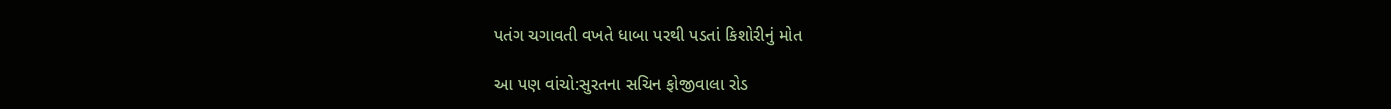પતંગ ચગાવતી વખતે ધાબા પરથી પડતાં કિશોરીનું મોત

આ પણ વાંચો:સુરતના સચિન ફોજીવાલા રોડ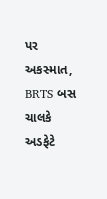પર અકસ્માત, BRTS બસ ચાલકે અડફેટે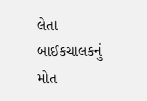લેતા બાઈકચાલકનું મોત